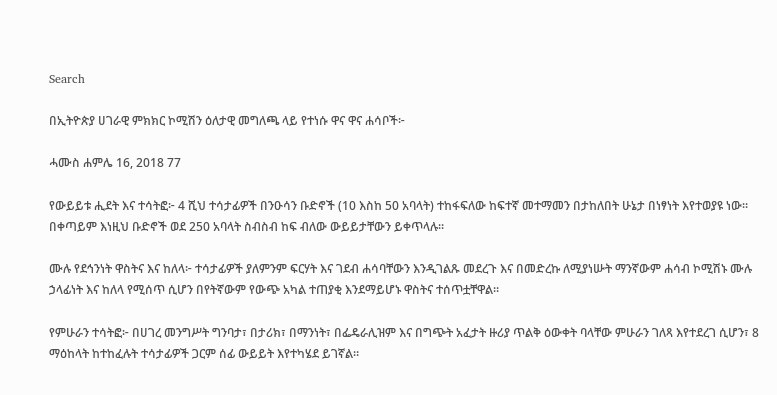Search

በኢትዮጵያ ሀገራዊ ምክክር ኮሚሽን ዕለታዊ መግለጫ ላይ የተነሱ ዋና ዋና ሐሳቦች፦

ሓሙስ ሐምሌ 16, 2018 77

የውይይቱ ሒደት እና ተሳትፎ፦ 4 ሺህ ተሳታፊዎች በንዑሳን ቡድኖች (10 እስከ 50 አባላት) ተከፋፍለው ከፍተኛ መተማመን በታከለበት ሁኔታ በነፃነት እየተወያዩ ነው። በቀጣይም እነዚህ ቡድኖች ወደ 250 አባላት ስብስብ ከፍ ብለው ውይይታቸውን ይቀጥላሉ።

ሙሉ የደኅንነት ዋስትና እና ከለላ፦ ተሳታፊዎች ያለምንም ፍርሃት እና ገደብ ሐሳባቸውን እንዲገልጹ መደረጉ እና በመድረኩ ለሚያነሡት ማንኛውም ሐሳብ ኮሚሽኑ ሙሉ ኃላፊነት እና ከለላ የሚሰጥ ሲሆን በየትኛውም የውጭ አካል ተጠያቂ እንደማይሆኑ ዋስትና ተሰጥቷቸዋል።

የምሁራን ተሳትፎ፦ በሀገረ መንግሥት ግንባታ፣ በታሪክ፣ በማንነት፣ በፌዴራሊዝም እና በግጭት አፈታት ዙሪያ ጥልቅ ዕውቀት ባላቸው ምሁራን ገለጻ እየተደረገ ሲሆን፣ 8 ማዕከላት ከተከፈሉት ተሳታፊዎች ጋርም ሰፊ ውይይት እየተካሄደ ይገኛል።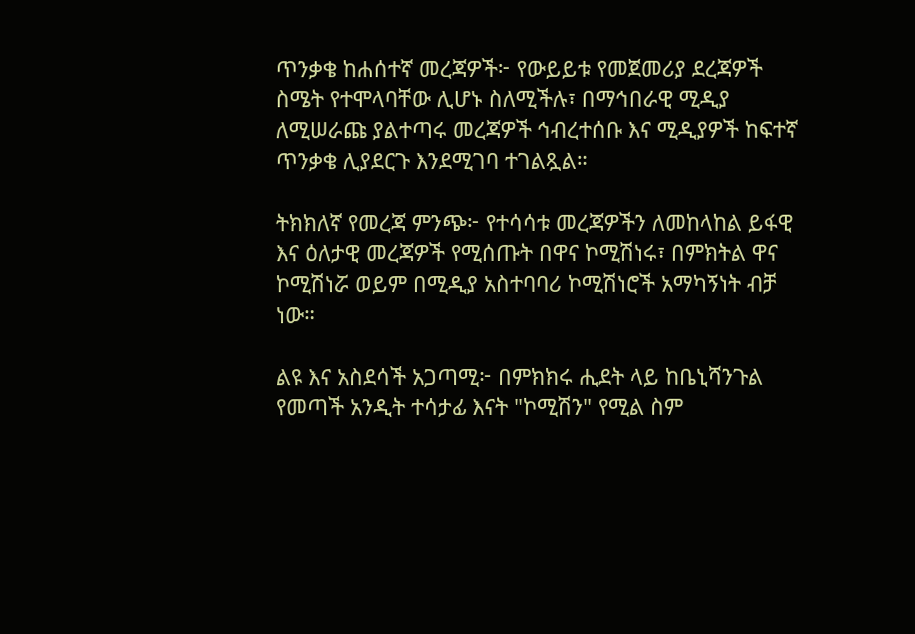ጥንቃቄ ከሐሰተኛ መረጃዎች፦ የውይይቱ የመጀመሪያ ደረጃዎች ስሜት የተሞላባቸው ሊሆኑ ስለሚችሉ፣ በማኅበራዊ ሚዲያ ለሚሠራጩ ያልተጣሩ መረጃዎች ኅብረተሰቡ እና ሚዲያዎች ከፍተኛ ጥንቃቄ ሊያደርጉ እንደሚገባ ተገልጿል።

ትክክለኛ የመረጃ ምንጭ፦ የተሳሳቱ መረጃዎችን ለመከላከል ይፋዊ እና ዕለታዊ መረጃዎች የሚሰጡት በዋና ኮሚሽነሩ፣ በምክትል ዋና ኮሚሽነሯ ወይም በሚዲያ አስተባባሪ ኮሚሽነሮች አማካኝነት ብቻ ነው።

ልዩ እና አስደሳች አጋጣሚ፦ በምክክሩ ሒደት ላይ ከቤኒሻንጉል የመጣች አንዲት ተሳታፊ እናት "ኮሚሽን" የሚል ስም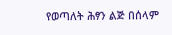የወጣለት ሕፃን ልጅ በሰላም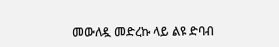መውለዷ መድረኩ ላይ ልዩ ድባብ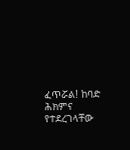ፈጥሯል! ከባድ ሕክምና የተደረገላቸው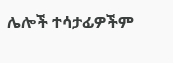ሌሎች ተሳታፊዎችም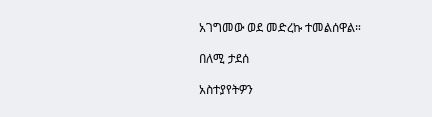አገግመው ወደ መድረኩ ተመልሰዋል።

በለሚ ታደሰ

አስተያየትዎን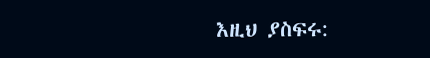እዚህ ያስፍሩ: